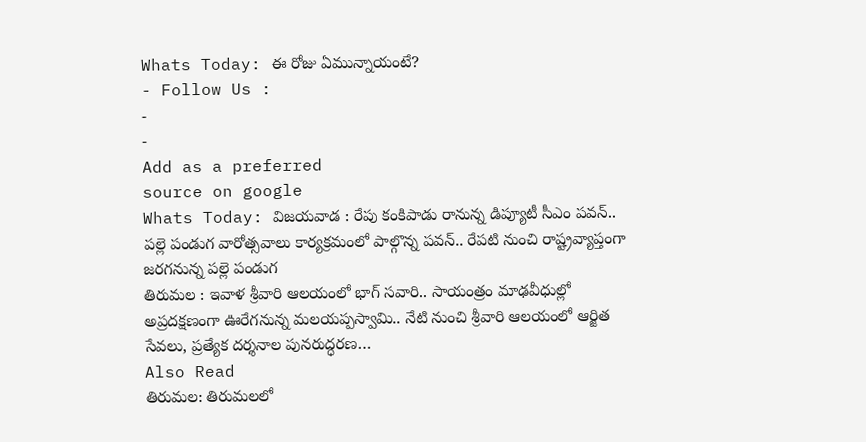Whats Today: ఈ రోజు ఏమున్నాయంటే?
- Follow Us :
-
-
Add as a preferred
source on google
Whats Today: విజయవాడ : రేపు కంకిపాడు రానున్న డిప్యూటీ సీఎం పవన్.. పల్లె పండుగ వారోత్సవాలు కార్యక్రమంలో పాల్గొన్న పవన్.. రేపటి నుంచి రాష్ట్రవ్యాప్తంగా జరగనున్న పల్లె పండుగ
తిరుమల : ఇవాళ శ్రీవారి ఆలయంలో భాగ్ సవారి.. సాయంత్రం మాఢవీధుల్లో అప్రదక్షణంగా ఊరేగనున్న మలయప్పస్వామి.. నేటి నుంచి శ్రీవారి ఆలయంలో ఆర్జిత సేవలు, ప్రత్యేక దర్శనాల పునరుద్ధరణ…
Also Read
తిరుమల: తిరుమలలో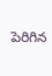పెరిగిన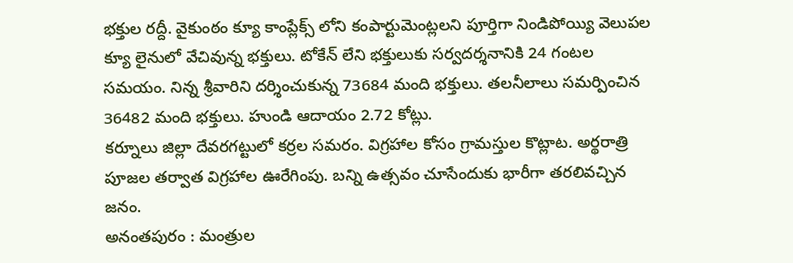భక్తుల రద్దీ. వైకుంఠం క్యూ కాంప్లేక్స్ లోని కంపార్టుమెంట్లలని పూర్తిగా నిండిపోయ్యి వెలుపల క్యూ లైనులో వేచివున్న భక్తులు. టోకేన్ లేని భక్తులుకు సర్వదర్శనానికి 24 గంటల సమయం. నిన్న శ్రీవారిని దర్శించుకున్న 73684 మంది భక్తులు. తలనీలాలు సమర్పించిన 36482 మంది భక్తులు. హుండి ఆదాయం 2.72 కోట్లు.
కర్నూలు జిల్లా దేవరగట్టులో కర్రల సమరం. విగ్రహాల కోసం గ్రామస్తుల కొట్లాట. అర్థరాత్రి పూజల తర్వాత విగ్రహాల ఊరేగింపు. బన్ని ఉత్సవం చూసేందుకు భారీగా తరలివచ్చిన జనం.
అనంతపురం : మంత్రుల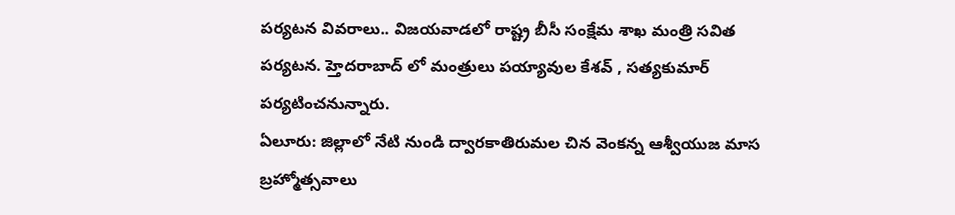పర్యటన వివరాలు.. విజయవాడలో రాష్ట్ర బీసీ సంక్షేమ శాఖ మంత్రి సవిత పర్యటన. హ్తెదరాబాద్ లో మంత్రులు పయ్యావుల కేశవ్ , సత్యకుమార్ పర్యటించనున్నారు.
ఏలూరు: జిల్లాలో నేటి నుండి ద్వారకాతిరుమల చిన వెంకన్న ఆశ్వీయుజ మాస బ్రహ్మోత్సవాలు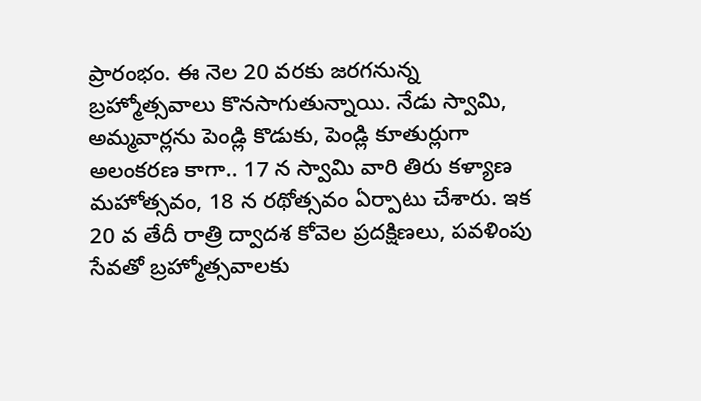ప్రారంభం. ఈ నెల 20 వరకు జరగనున్న బ్రహ్మోత్సవాలు కొనసాగుతున్నాయి. నేడు స్వామి, అమ్మవార్లను పెండ్లి కొడుకు, పెండ్లి కూతుర్లుగా అలంకరణ కాగా.. 17 న స్వామి వారి తిరు కళ్యాణ మహోత్సవం, 18 న రథోత్సవం ఏర్పాటు చేశారు. ఇక 20 వ తేదీ రాత్రి ద్వాదశ కోవెల ప్రదక్షిణలు, పవళింపు సేవతో బ్రహ్మోత్సవాలకు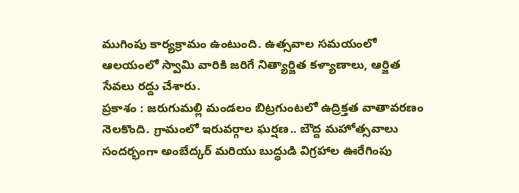ముగింపు కార్యక్రామం ఉంటుంది. ఉత్సవాల సమయంలో ఆలయంలో స్వామి వారికి జరిగే నిత్యార్జిత కళ్యాణాలు, ఆర్జిత సేవలు రద్దు చేశారు.
ప్రకాశం : జరుగుమల్లి మండలం బిట్రగుంటలో ఉద్రిక్తత వాతావరణం నెలకొంది. గ్రామంలో ఇరువర్గాల ఘర్షణ.. బౌద్ద మహోత్సవాలు సందర్భంగా అంబేద్కర్ మరియు బుద్ధుడి విగ్రహాల ఊరేగింపు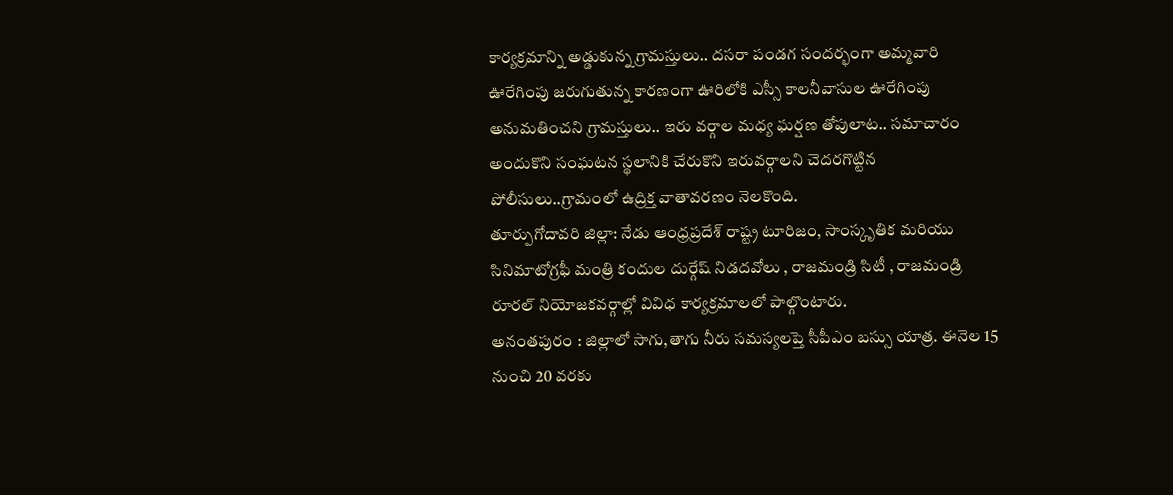కార్యక్రమాన్ని అడ్డుకున్న గ్రామస్తులు.. దసరా పండగ సందర్భంగా అమ్మవారి ఊరేగింపు జరుగుతున్న కారణంగా ఊరిలోకి ఎస్సీ కాలనీవాసుల ఊరేగింపు అనుమతించని గ్రామస్తులు.. ఇరు వర్గాల మధ్య ఘర్షణ తోపులాట.. సమాచారం అందుకొని సంఘటన స్థలానికి చేరుకొని ఇరువర్గాలని చెదరగొట్టిన పోలీసులు..గ్రామంలో ఉద్రిక్త వాతావరణం నెలకొంది.
తూర్పుగోదావరి జిల్లా: నేడు ఆంధ్రప్రదేశ్ రాష్ట్ర టూరిజం, సాంస్కృతిక మరియు సినిమాటోగ్రఫీ మంత్రి కందుల దుర్గేష్ నిడదవోలు , రాజమండ్రి సిటీ , రాజమండ్రి రూరల్ నియోజకవర్గాల్లో వివిధ కార్యక్రమాలలో పాల్గొంటారు.
అనంతపురం : జిల్లాలో సాగు,తాగు నీరు సమస్యలప్తె సీపీఎం బస్సు యాత్ర. ఈనెల 15 నుంచి 20 వరకు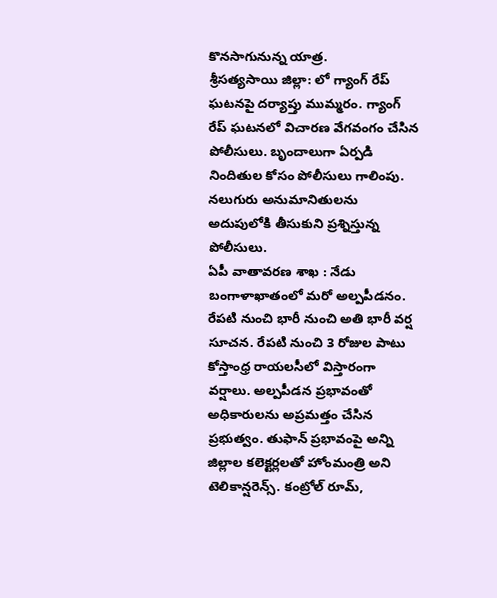కొనసాగునున్న యాత్ర.
శ్రీసత్యసాయి జిల్లా: లో గ్యాంగ్ రేప్ ఘటనపై దర్యాప్తు ముమ్మరం. గ్యాంగ్ రేప్ ఘటనలో విచారణ వేగవంగం చేసిన పోలీసులు. బృందాలుగా ఏర్పడి నిందితుల కోసం పోలీసులు గాలింపు. నలుగురు అనుమానితులను అదుపులోకి తీసుకుని ప్రశ్నిస్తున్న పోలీసులు.
ఏపీ వాతావరణ శాఖ : నేడు బంగాళాఖాతంలో మరో అల్పపీడనం. రేపటి నుంచి భారీ నుంచి అతి భారీ వర్ష సూచన. రేపటి నుంచి 3 రోజుల పాటు కోస్తాంధ్ర రాయలసీలో విస్తారంగా వర్షాలు. అల్పపీడన ప్రభావంతో అధికారులను అప్రమత్తం చేసిన ప్రభుత్వం. తుఫాన్ ప్రభావంపై అన్ని జిల్లాల కలెక్టర్లలతో హోంమంత్రి అని టెలికాన్షరెన్స్. కంట్రోల్ రూమ్,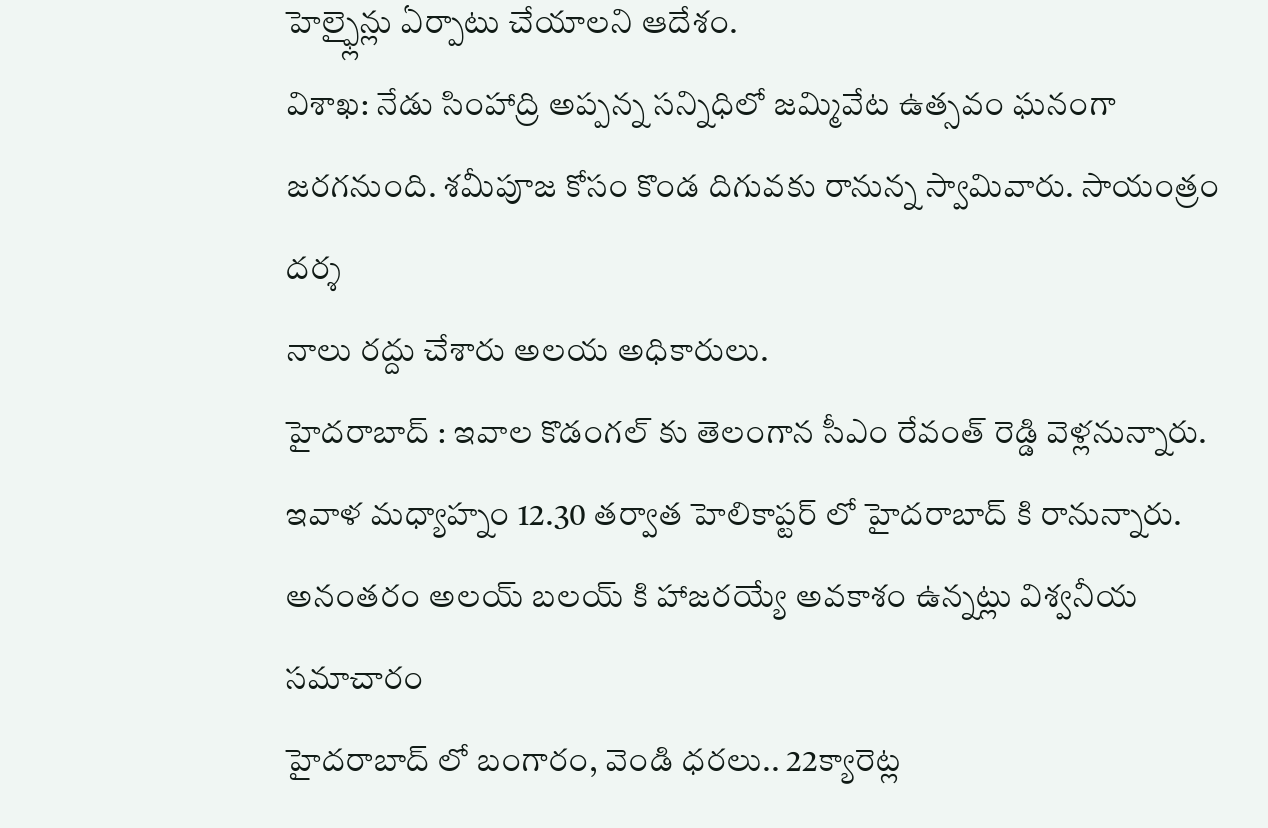హెల్ఫ్లైన్లు ఏర్పాటు చేయాలని ఆదేశం.
విశాఖ: నేడు సింహాద్రి అప్పన్న సన్నిధిలో జమ్మివేట ఉత్సవం ఘనంగా జరగనుంది. శమీపూజ కోసం కొండ దిగువకు రానున్న స్వామివారు. సాయంత్రం దర్శ
నాలు రద్దు చేశారు అలయ అధికారులు.
హైదరాబాద్ : ఇవాల కొడంగల్ కు తెలంగాన సీఎం రేవంత్ రెడ్డి వెళ్లనున్నారు. ఇవాళ మధ్యాహ్నం 12.30 తర్వాత హెలికాప్టర్ లో హైదరాబాద్ కి రానున్నారు. అనంతరం అలయ్ బలయ్ కి హాజరయ్యే అవకాశం ఉన్నట్లు విశ్వనీయ సమాచారం
హైదరాబాద్ లో బంగారం, వెండి ధరలు.. 22క్యారెట్ల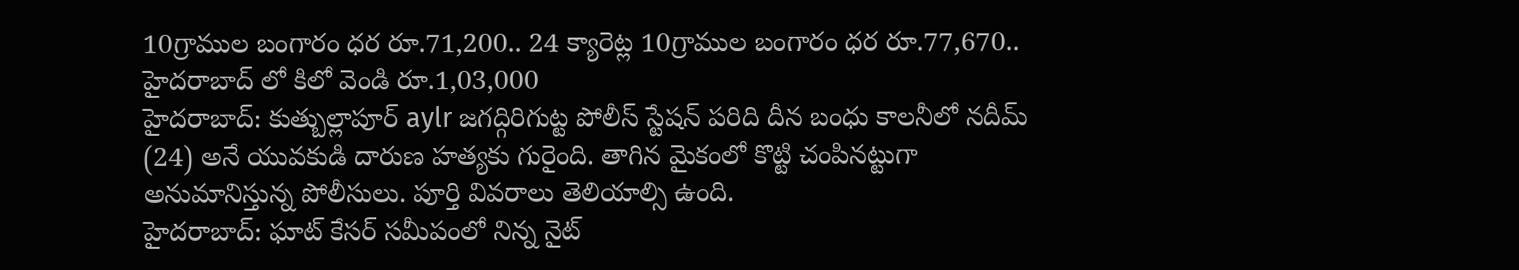10గ్రాముల బంగారం ధర రూ.71,200.. 24 క్యారెట్ల 10గ్రాముల బంగారం ధర రూ.77,670.. హైదరాబాద్ లో కిలో వెండి రూ.1,03,000
హైదరాబాద్: కుత్బుల్లాపూర్ aylr జగద్గిరిగుట్ట పోలీస్ స్టేషన్ పరిది దీన బంధు కాలనీలో నదీమ్ (24) అనే యువకుడి దారుణ హత్యకు గురైంది. తాగిన మైకంలో కొట్టి చంపినట్టుగా అనుమానిస్తున్న పోలీసులు. పూర్తి వివరాలు తెలియాల్సి ఉంది.
హైదరాబాద్: ఘాట్ కేసర్ సమీపంలో నిన్న నైట్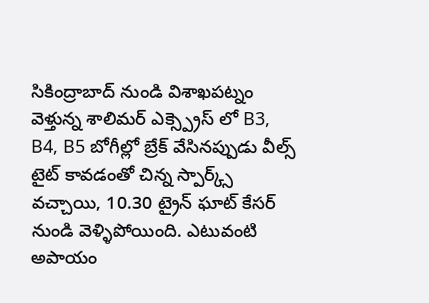సికింద్రాబాద్ నుండి విశాఖపట్నం వెళ్తున్న శాలిమర్ ఎక్స్ప్రెస్ లో B3, B4, B5 బోగీల్లో బ్రేక్ వేసినప్పుడు వీల్స్ టైట్ కావడంతో చిన్న స్పార్క్స్ వచ్చాయి, 10.30 ట్రైన్ ఘాట్ కేసర్ నుండి వెళ్ళిపోయింది. ఎటువంటి అపాయం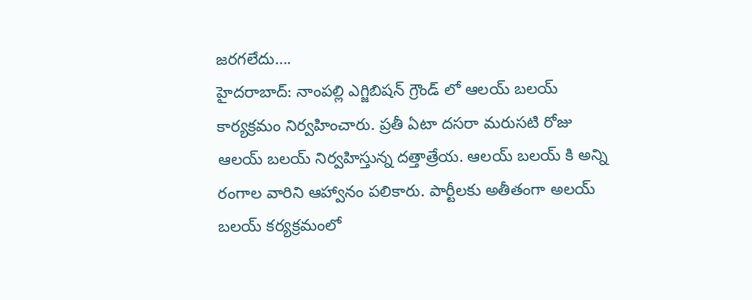జరగలేదు….
హైదరాబాద్: నాంపల్లి ఎగ్జిబిషన్ గ్రౌండ్ లో ఆలయ్ బలయ్ కార్యక్రమం నిర్వహించారు. ప్రతీ ఏటా దసరా మరుసటి రోజు ఆలయ్ బలయ్ నిర్వహిస్తున్న దత్తాత్రేయ. ఆలయ్ బలయ్ కి అన్ని రంగాల వారిని ఆహ్వానం పలికారు. పార్టీలకు అతీతంగా అలయ్ బలయ్ కర్యక్రమంలో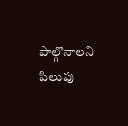పాల్గొనాలని పిలుపు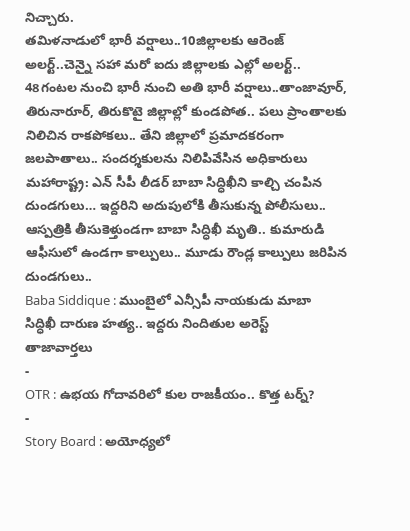నిచ్చారు.
తమిళనాడులో భారీ వర్షాలు..10జిల్లాలకు ఆరెంజ్ అలర్ట్..చెన్నై సహా మరో ఐదు జిల్లాలకు ఎల్లో అలర్ట్.. 48గంటల నుంచి భారీ నుంచి అతి భారీ వర్షాలు..తాంజావూర్, తిరునారూర్, తిరుకొటై జిల్లాల్లో కుండపోత.. పలు ప్రాంతాలకు నిలిచిన రాకపోకలు.. తేని జిల్లాలో ప్రమాదకరంగా జలపాతాలు.. సందర్శకులను నిలిపివేసిన అధికారులు
మహారాష్ట్ర: ఎన్ సీపీ లీడర్ బాబా సిద్ధిఖీని కాల్చి చంపిన దుండగులు… ఇద్దరిని అదుపులోకి తీసుకున్న పోలీసులు.. ఆస్పత్రికి తీసుకెళ్తుండగా బాబా సిద్ధిఖీ మృతి.. కుమారుడి ఆఫీసులో ఉండగా కాల్పులు.. మూడు రౌండ్ల కాల్పులు జరిపిన దుండగులు..
Baba Siddique : ముంబైలో ఎన్సీపీ నాయకుడు మాబా సిద్ధిఖీ దారుణ హత్య.. ఇద్దరు నిందితుల అరెస్ట్
తాజావార్తలు
-
OTR : ఉభయ గోదావరిలో కుల రాజకీయం.. కొత్త టర్న్?
-
Story Board : అయోధ్యలో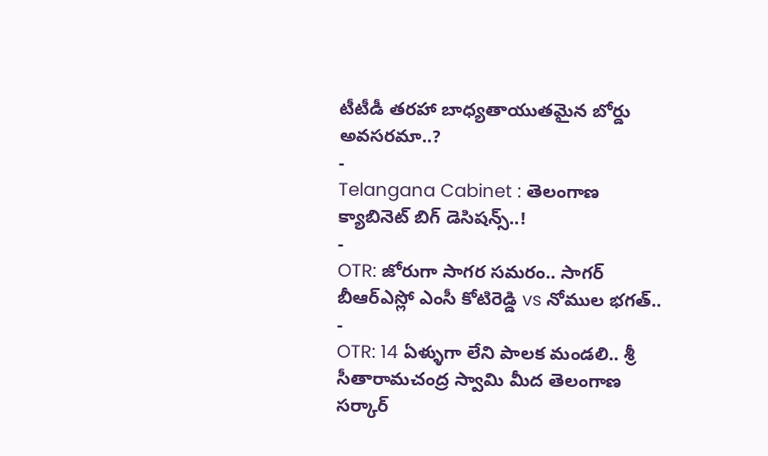టీటీడీ తరహా బాధ్యతాయుతమైన బోర్డు అవసరమా..?
-
Telangana Cabinet : తెలంగాణ క్యాబినెట్ బిగ్ డెసిషన్స్..!
-
OTR: జోరుగా సాగర సమరం.. సాగర్ బీఆర్ఎస్లో ఎంసీ కోటిరెడ్డి vs నోముల భగత్..
-
OTR: 14 ఏళ్ళుగా లేని పాలక మండలి.. శ్రీ సీతారామచంద్ర స్వామి మీద తెలంగాణ సర్కార్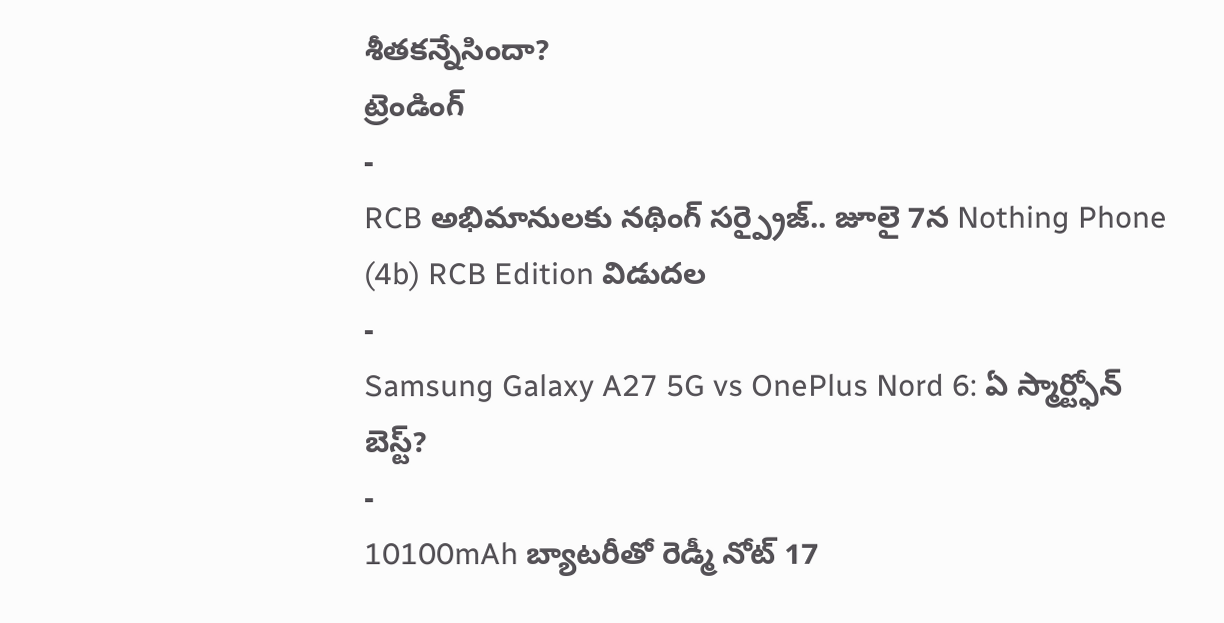శీతకన్నేసిందా?
ట్రెండింగ్
-
RCB అభిమానులకు నథింగ్ సర్ప్రైజ్.. జూలై 7న Nothing Phone (4b) RCB Edition విడుదల
-
Samsung Galaxy A27 5G vs OnePlus Nord 6: ఏ స్మార్ట్ఫోన్ బెస్ట్?
-
10100mAh బ్యాటరీతో రెడ్మీ నోట్ 17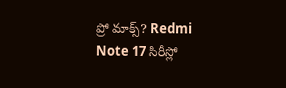ప్రో మాక్స్? Redmi Note 17 సిరీస్లో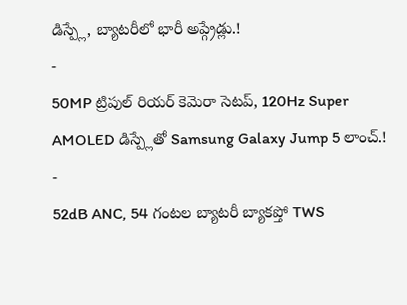డిస్ప్లే, బ్యాటరీలో భారీ అప్గ్రేడ్లు.!
-
50MP ట్రిపుల్ రియర్ కెమెరా సెటప్, 120Hz Super AMOLED డిస్ప్లేతో Samsung Galaxy Jump 5 లాంచ్.!
-
52dB ANC, 54 గంటల బ్యాటరీ బ్యాకప్తో TWS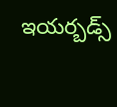ఇయర్బడ్స్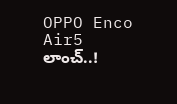OPPO Enco Air5 లాంచ్..!